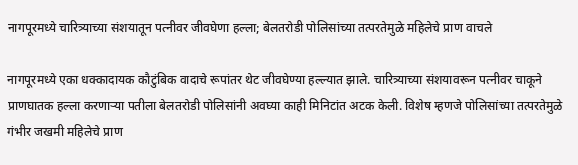नागपूरमध्ये चारित्र्याच्या संशयातून पत्नीवर जीवघेणा हल्ला; बेलतरोडी पोलिसांच्या तत्परतेमुळे महिलेचे प्राण वाचले

नागपूरमध्ये एका धक्कादायक कौटुंबिक वादाचे रूपांतर थेट जीवघेण्या हल्ल्यात झाले. चारित्र्याच्या संशयावरून पत्नीवर चाकूने प्राणघातक हल्ला करणाऱ्या पतीला बेलतरोडी पोलिसांनी अवघ्या काही मिनिटांत अटक केली. विशेष म्हणजे पोलिसांच्या तत्परतेमुळे गंभीर जखमी महिलेचे प्राण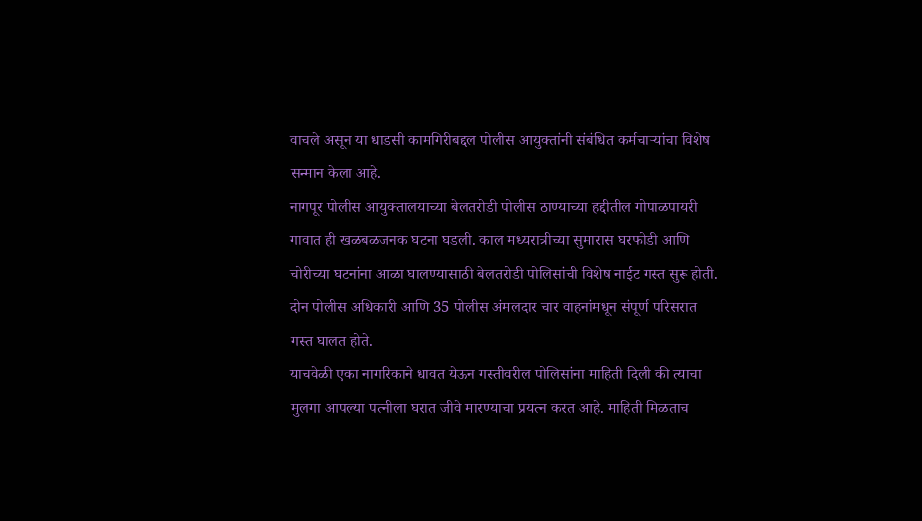वाचले असून या धाडसी कामगिरीबद्दल पोलीस आयुक्तांनी संबंधित कर्मचाऱ्यांचा विशेष सन्मान केला आहे.
नागपूर पोलीस आयुक्तालयाच्या बेलतरोडी पोलीस ठाण्याच्या हद्दीतील गोपाळपायरी गावात ही खळबळजनक घटना घडली. काल मध्यरात्रीच्या सुमारास घरफोडी आणि चोरीच्या घटनांना आळा घालण्यासाठी बेलतरोडी पोलिसांची विशेष नाईट गस्त सुरू होती. दोन पोलीस अधिकारी आणि 35 पोलीस अंमलदार चार वाहनांमधून संपूर्ण परिसरात गस्त घालत होते.
याचवेळी एका नागरिकाने धावत येऊन गस्तीवरील पोलिसांना माहिती दिली की त्याचा मुलगा आपल्या पत्नीला घरात जीवे मारण्याचा प्रयत्न करत आहे. माहिती मिळताच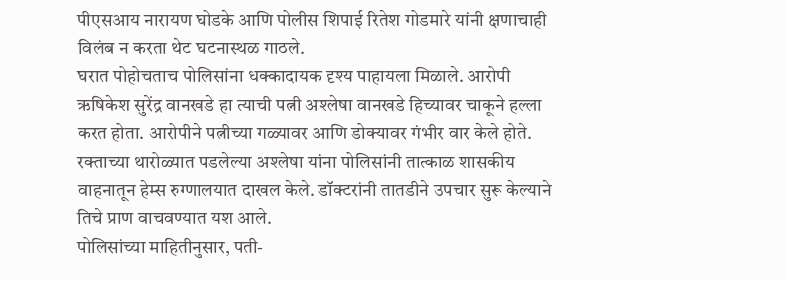पीएसआय नारायण घोडके आणि पोलीस शिपाई रितेश गोडमारे यांनी क्षणाचाही विलंब न करता थेट घटनास्थळ गाठले.
घरात पोहोचताच पोलिसांना धक्कादायक दृश्य पाहायला मिळाले. आरोपी ऋषिकेश सुरेंद्र वानखडे हा त्याची पत्नी अश्लेषा वानखडे हिच्यावर चाकूने हल्ला करत होता. आरोपीने पत्नीच्या गळ्यावर आणि डोक्यावर गंभीर वार केले होते.
रक्ताच्या थारोळ्यात पडलेल्या अश्लेषा यांना पोलिसांनी तात्काळ शासकीय वाहनातून हेम्स रुग्णालयात दाखल केले. डॉक्टरांनी तातडीने उपचार सुरू केल्याने तिचे प्राण वाचवण्यात यश आले.
पोलिसांच्या माहितीनुसार, पती-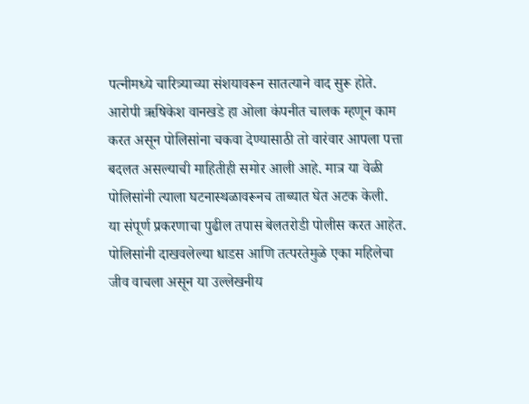पत्नीमध्ये चारित्र्याच्या संशयावरून सातत्याने वाद सुरू होते. आरोपी ऋषिकेश वानखडे हा ओला कंपनीत चालक म्हणून काम करत असून पोलिसांना चकवा देण्यासाठी तो वारंवार आपला पत्ता बदलत असल्याची माहितीही समोर आली आहे. मात्र या वेळी पोलिसांनी त्याला घटनास्थळावरूनच ताब्यात घेत अटक केली.
या संपूर्ण प्रकरणाचा पुढील तपास बेलतरोडी पोलीस करत आहेत. पोलिसांनी दाखवलेल्या धाडस आणि तत्परतेमुळे एका महिलेचा जीव वाचला असून या उल्लेखनीय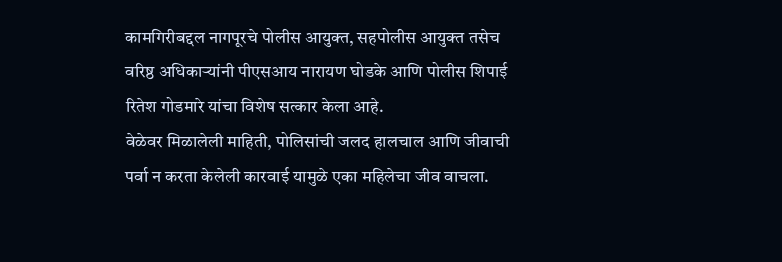कामगिरीबद्दल नागपूरचे पोलीस आयुक्त, सहपोलीस आयुक्त तसेच वरिष्ठ अधिकाऱ्यांनी पीएसआय नारायण घोडके आणि पोलीस शिपाई रितेश गोडमारे यांचा विशेष सत्कार केला आहे.
वेळेवर मिळालेली माहिती, पोलिसांची जलद हालचाल आणि जीवाची पर्वा न करता केलेली कारवाई यामुळे एका महिलेचा जीव वाचला.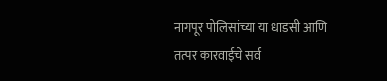नागपूर पोलिसांच्या या धाडसी आणि तत्पर कारवाईचे सर्व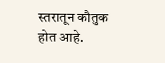स्तरातून कौतुक होत आहे.